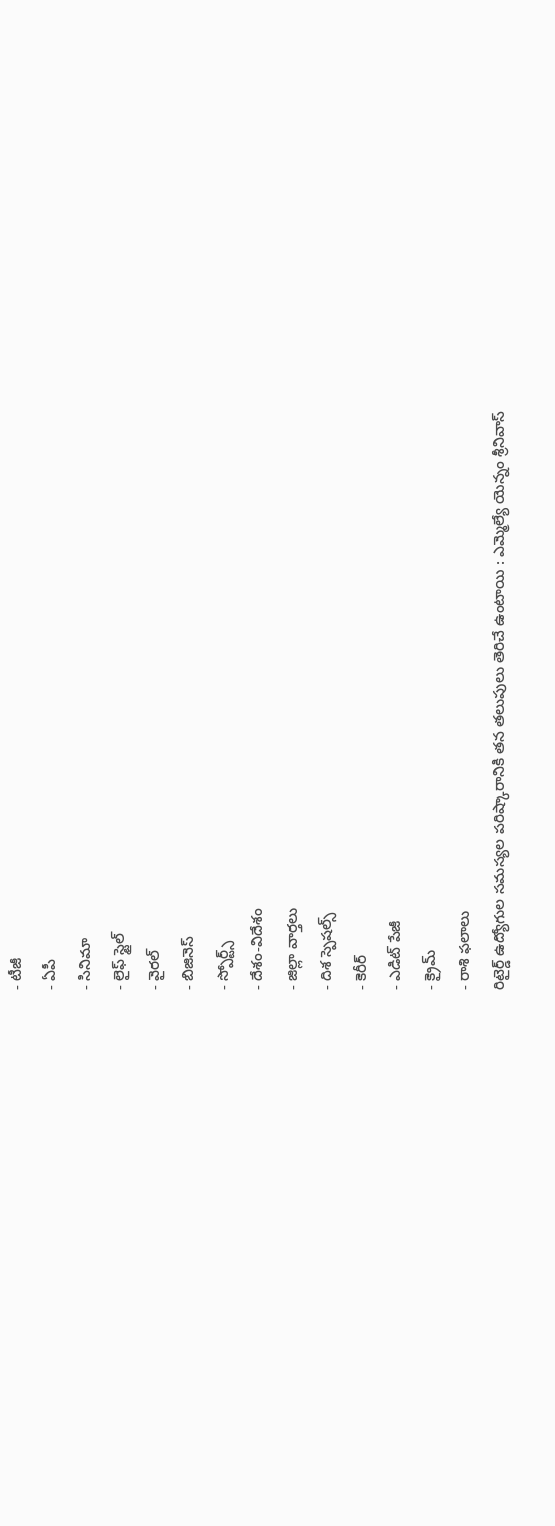- టీజీ
- ఏపీ
- సినిమా
- లైఫ్ స్టైల్
- వైరల్
- బిజినెస్
- స్పోర్ట్స్
- దేశం-విదేశం
- జిల్లా వార్తలు
- దిశ స్పెషల్స్
- కెరీర్
- ఎడిట్ పేజీ
- క్రైమ్
- రాశి ఫలాలు
రిటైర్డ్ ఉద్యోగుల సమస్యల పరిష్కారానికి తన తలుపులు తెరిచే ఉంటాయి : ఎమ్మెల్యే యెన్నం శ్రీనివాస్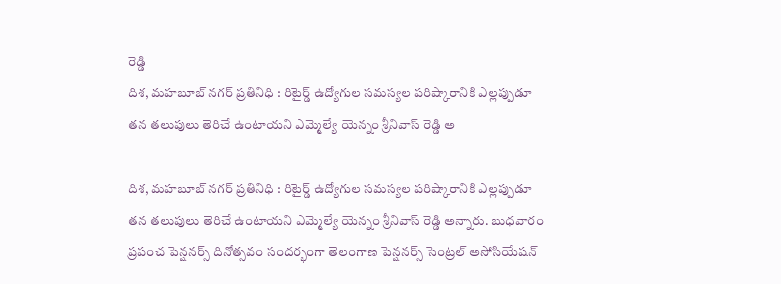రెడ్డి
దిశ, మహబూబ్ నగర్ ప్రతినిధి : రిటైర్డ్ ఉద్యోగుల సమస్యల పరిష్కారానికి ఎల్లప్పుడూ తన తలుపులు తెరిచే ఉంటాయని ఎమ్మెల్యే యెన్నం శ్రీనివాస్ రెడ్డి అ

దిశ, మహబూబ్ నగర్ ప్రతినిధి : రిటైర్డ్ ఉద్యోగుల సమస్యల పరిష్కారానికి ఎల్లప్పుడూ తన తలుపులు తెరిచే ఉంటాయని ఎమ్మెల్యే యెన్నం శ్రీనివాస్ రెడ్డి అన్నారు. బుధవారం ప్రపంచ పెన్షనర్స్ దినోత్సవం సందర్భంగా తెలంగాణ పెన్షనర్స్ సెంట్రల్ అసోసియేషన్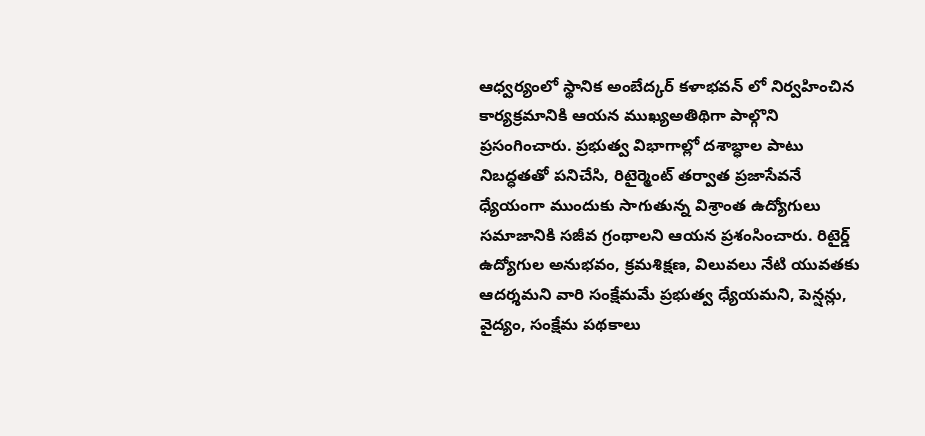ఆధ్వర్యంలో స్థానిక అంబేద్కర్ కళాభవన్ లో నిర్వహించిన కార్యక్రమానికి ఆయన ముఖ్యఅతిథిగా పాల్గొని ప్రసంగించారు. ప్రభుత్వ విభాగాల్లో దశాబ్ధాల పాటు నిబద్ధతతో పనిచేసి, రిటైర్మెంట్ తర్వాత ప్రజాసేవనే ధ్యేయంగా ముందుకు సాగుతున్న విశ్రాంత ఉద్యోగులు సమాజానికి సజీవ గ్రంథాలని ఆయన ప్రశంసించారు. రిటైర్డ్ ఉద్యోగుల అనుభవం, క్రమశిక్షణ, విలువలు నేటి యువతకు ఆదర్శమని వారి సంక్షేమమే ప్రభుత్వ ధ్యేయమని, పెన్షన్లు, వైద్యం, సంక్షేమ పథకాలు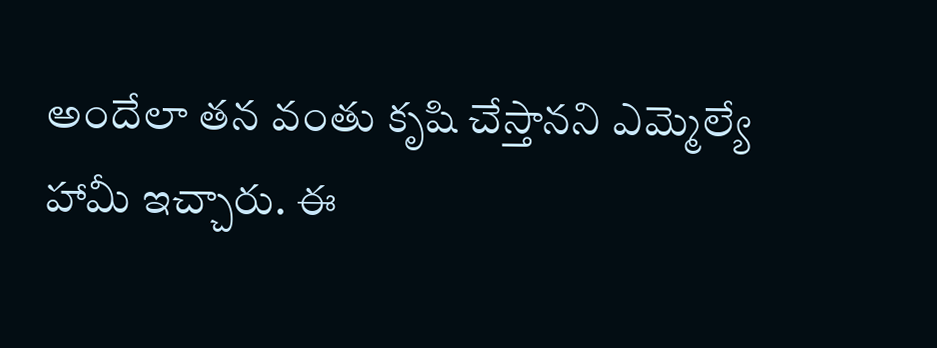అందేలా తన వంతు కృషి చేస్తానని ఎమ్మెల్యే హామీ ఇచ్చారు. ఈ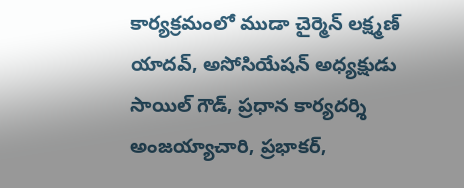కార్యక్రమంలో ముడా చైర్మెన్ లక్ష్మణ్ యాదవ్, అసోసియేషన్ అధ్యక్షుడు సాయిల్ గౌడ్, ప్రధాన కార్యదర్శి అంజయ్యాచారి, ప్రభాకర్,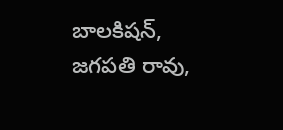బాలకిషన్, జగపతి రావు,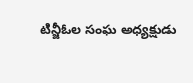టిన్జీఓల సంఘ అధ్యక్షుడు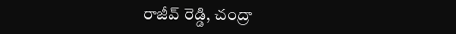రాజీవ్ రెడ్డి, చంద్రా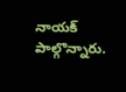నాయక్ పాల్గొన్నారు.